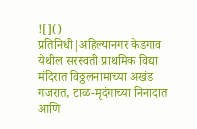![]()
प्रतिनिधी|अहिल्यानगर केडगाव येथील सरस्वती प्राथमिक विद्या मंदिरात विठ्ठलनामाच्या अखंड गजरात, टाळ-मृदंगाच्या निनादात आणि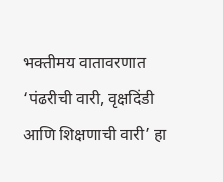भक्तीमय वातावरणात ‘पंढरीची वारी, वृक्षदिंडी आणि शिक्षणाची वारी’ हा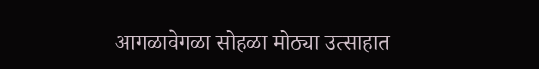आगळावेगळा सोहळा मोठ्या उत्साहात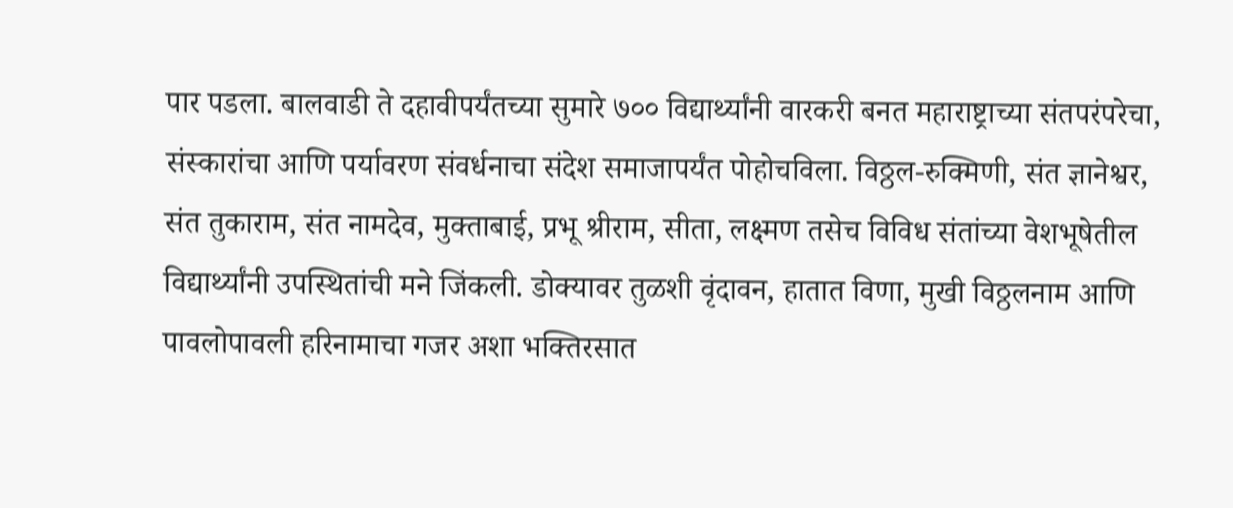पार पडला. बालवाडी ते दहावीपर्यंतच्या सुमारे ७०० विद्यार्थ्यांनी वारकरी बनत महाराष्ट्राच्या संतपरंपरेचा, संस्कारांचा आणि पर्यावरण संवर्धनाचा संदेश समाजापर्यंत पोहोचविला. विठ्ठल-रुक्मिणी, संत ज्ञानेश्वर, संत तुकाराम, संत नामदेव, मुक्ताबाई, प्रभू श्रीराम, सीता, लक्ष्मण तसेच विविध संतांच्या वेशभूषेतील विद्यार्थ्यांनी उपस्थितांची मने जिंकली. डोक्यावर तुळशी वृंदावन, हातात विणा, मुखी विठ्ठलनाम आणि पावलोपावली हरिनामाचा गजर अशा भक्तिरसात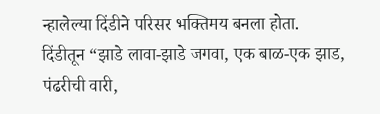न्हालेल्या दिंडीने परिसर भक्तिमय बनला होता. दिंडीतून “झाडे लावा-झाडे जगवा, एक बाळ-एक झाड, पंढरीची वारी,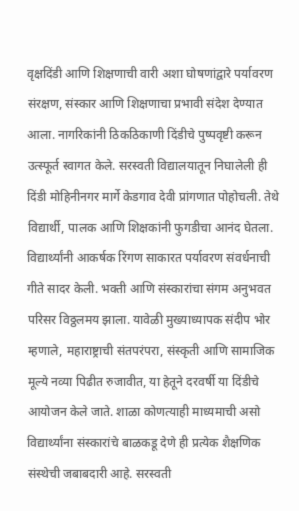वृक्षदिंडी आणि शिक्षणाची वारी अशा घोषणांद्वारे पर्यावरण संरक्षण, संस्कार आणि शिक्षणाचा प्रभावी संदेश देण्यात आला. नागरिकांनी ठिकठिकाणी दिंडीचे पुष्पवृष्टी करून उत्स्फूर्त स्वागत केले. सरस्वती विद्यालयातून निघालेली ही दिंडी मोहिनीनगर मार्गे केडगाव देवी प्रांगणात पोहोचली. तेथे विद्यार्थी, पालक आणि शिक्षकांनी फुगडीचा आनंद घेतला. विद्यार्थ्यांनी आकर्षक रिंगण साकारत पर्यावरण संवर्धनाची गीते सादर केली. भक्ती आणि संस्कारांचा संगम अनुभवत परिसर विठ्ठलमय झाला. यावेळी मुख्याध्यापक संदीप भोर म्हणाले, महाराष्ट्राची संतपरंपरा, संस्कृती आणि सामाजिक मूल्ये नव्या पिढीत रुजावीत, या हेतूने दरवर्षी या दिंडीचे आयोजन केले जाते. शाळा कोणत्याही माध्यमाची असो विद्यार्थ्यांना संस्कारांचे बाळकडू देणे ही प्रत्येक शैक्षणिक संस्थेची जबाबदारी आहे. सरस्वती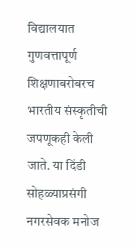विद्यालयात गुणवत्तापूर्ण शिक्षणाबरोबरच भारतीय संस्कृतीची जपणूकही केली जाते. या दिंडी सोहळ्याप्रसंगी नगरसेवक मनोज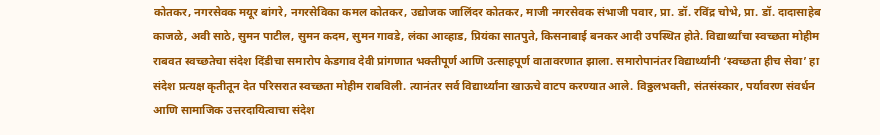कोतकर, नगरसेवक मयूर बांगरे, नगरसेविका कमल कोतकर, उद्योजक जालिंदर कोतकर, माजी नगरसेवक संभाजी पवार, प्रा. डॉ. रविंद्र चोभे, प्रा. डॉ. दादासाहेब काजळे, अवी साठे, सुमन पाटील, सुमन कदम, सुमन गावडे, लंका आव्हाड, प्रियंका सातपुते, किसनाबाई बनकर आदी उपस्थित होते. विद्यार्थ्यांचा स्वच्छता मोहीम राबवत स्वच्छतेचा संदेश दिंडीचा समारोप केडगाव देवी प्रांगणात भक्तीपूर्ण आणि उत्साहपूर्ण वातावरणात झाला. समारोपानंतर विद्यार्थ्यांनी ‘स्वच्छता हीच सेवा’ हा संदेश प्रत्यक्ष कृतीतून देत परिसरात स्वच्छता मोहीम राबविली. त्यानंतर सर्व विद्यार्थ्यांना खाऊचे वाटप करण्यात आले. विठ्ठलभक्ती, संतसंस्कार, पर्यावरण संवर्धन आणि सामाजिक उत्तरदायित्वाचा संदेश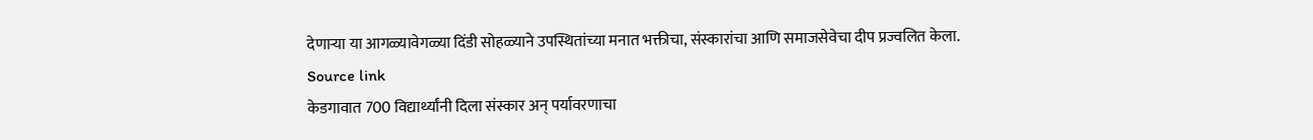देणाऱ्या या आगळ्यावेगळ्या दिंडी सोहळ्याने उपस्थितांच्या मनात भक्तीचा, संस्कारांचा आणि समाजसेवेचा दीप प्रज्वलित केला.
Source link
केडगावात 700 विद्यार्थ्यांनी दिला संस्कार अन् पर्यावरणाचा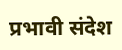प्रभावी संदेश